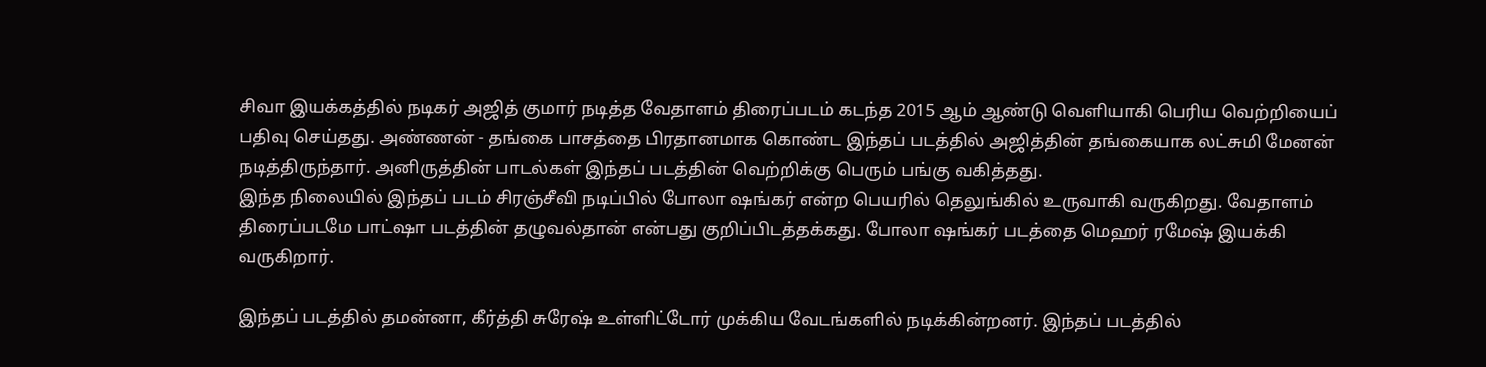சிவா இயக்கத்தில் நடிகர் அஜித் குமார் நடித்த வேதாளம் திரைப்படம் கடந்த 2015 ஆம் ஆண்டு வெளியாகி பெரிய வெற்றியைப் பதிவு செய்தது. அண்ணன் - தங்கை பாசத்தை பிரதானமாக கொண்ட இந்தப் படத்தில் அஜித்தின் தங்கையாக லட்சுமி மேனன் நடித்திருந்தார். அனிருத்தின் பாடல்கள் இந்தப் படத்தின் வெற்றிக்கு பெரும் பங்கு வகித்தது.
இந்த நிலையில் இந்தப் படம் சிரஞ்சீவி நடிப்பில் போலா ஷங்கர் என்ற பெயரில் தெலுங்கில் உருவாகி வருகிறது. வேதாளம் திரைப்படமே பாட்ஷா படத்தின் தழுவல்தான் என்பது குறிப்பிடத்தக்கது. போலா ஷங்கர் படத்தை மெஹர் ரமேஷ் இயக்கி வருகிறார்.

இந்தப் படத்தில் தமன்னா, கீர்த்தி சுரேஷ் உள்ளிட்டோர் முக்கிய வேடங்களில் நடிக்கின்றனர். இந்தப் படத்தில்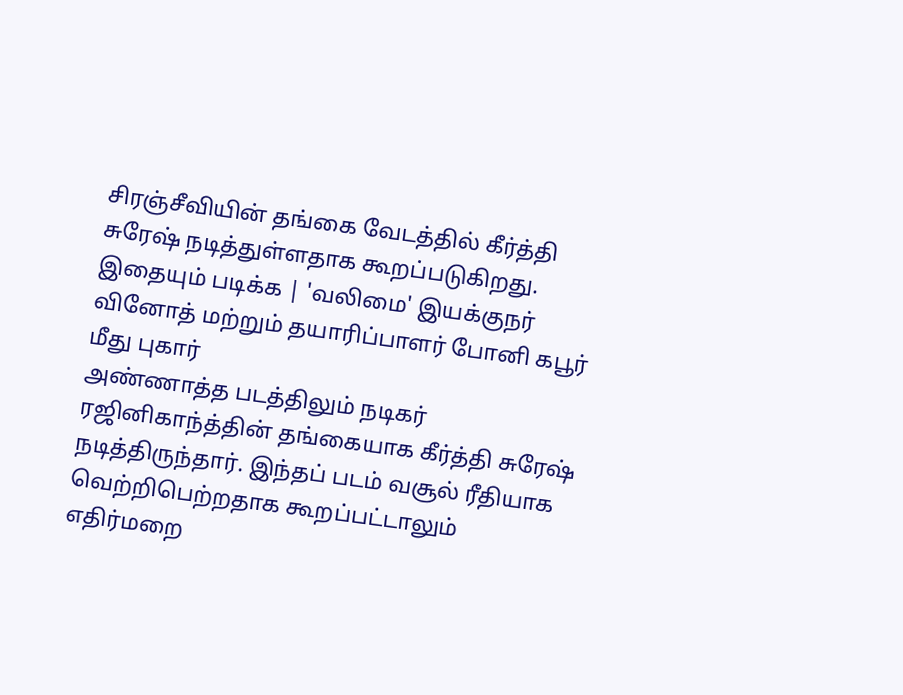சிரஞ்சீவியின் தங்கை வேடத்தில் கீர்த்தி சுரேஷ் நடித்துள்ளதாக கூறப்படுகிறது.
இதையும் படிக்க | 'வலிமை' இயக்குநர் வினோத் மற்றும் தயாரிப்பாளர் போனி கபூர் மீது புகார்
அண்ணாத்த படத்திலும் நடிகர் ரஜினிகாந்த்தின் தங்கையாக கீர்த்தி சுரேஷ் நடித்திருந்தார். இந்தப் படம் வசூல் ரீதியாக வெற்றிபெற்றதாக கூறப்பட்டாலும் எதிர்மறை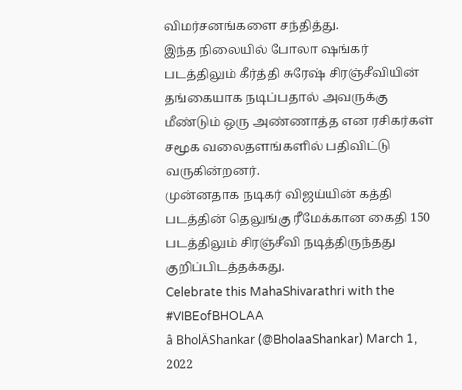விமர்சனங்களை சந்தித்து.
இந்த நிலையில் போலா ஷங்கர் படத்திலும் கீர்த்தி சுரேஷ் சிரஞ்சீவியின் தங்கையாக நடிப்பதால் அவருக்கு மீண்டும் ஒரு அண்ணாத்த என ரசிகர்கள் சமூக வலைதளங்களில் பதிவிட்டு வருகின்றனர்.
முன்னதாக நடிகர் விஜய்யின் கத்தி படத்தின் தெலுங்கு ரீமேக்கான கைதி 150 படத்திலும் சிரஞ்சீவி நடித்திருந்தது குறிப்பிடத்தக்கது.
Celebrate this MahaShivarathri with the #VIBEofBHOLAA
â BholÄShankar (@BholaaShankar) March 1, 2022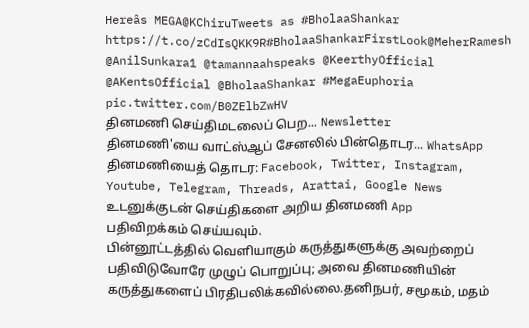Hereâs MEGA@KChiruTweets as #BholaaShankar
https://t.co/zCdIsQKK9R#BholaaShankarFirstLook@MeherRamesh @AnilSunkara1 @tamannaahspeaks @KeerthyOfficial @AKentsOfficial @BholaaShankar #MegaEuphoria pic.twitter.com/B0ZElbZwHV
தினமணி செய்திமடலைப் பெற... Newsletter
தினமணி'யை வாட்ஸ்ஆப் சேனலில் பின்தொடர... WhatsApp
தினமணியைத் தொடர: Facebook, Twitter, Instagram, Youtube, Telegram, Threads, Arattai, Google News
உடனுக்குடன் செய்திகளை அறிய தினமணி App பதிவிறக்கம் செய்யவும்.
பின்னூட்டத்தில் வெளியாகும் கருத்துகளுக்கு அவற்றைப் பதிவிடுவோரே முழுப் பொறுப்பு; அவை தினமணியின் கருத்துகளைப் பிரதிபலிக்கவில்லை.தனிநபர், சமூகம், மதம்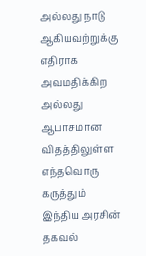அல்லது நாடு ஆகியவற்றுக்கு எதிராக அவமதிக்கிற அல்லது ஆபாசமான விதத்திலுள்ள எந்தவொரு கருத்தும் இந்திய அரசின் தகவல்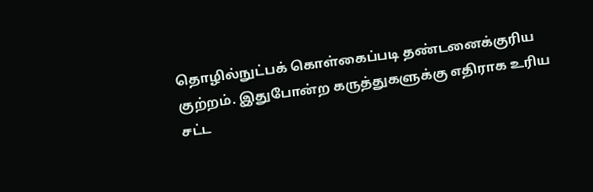தொழில்நுட்பக் கொள்கைப்படி தண்டனைக்குரிய குற்றம். இதுபோன்ற கருத்துகளுக்கு எதிராக உரிய சட்ட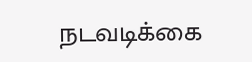நடவடிக்கை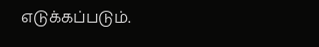எடுக்கப்படும்.